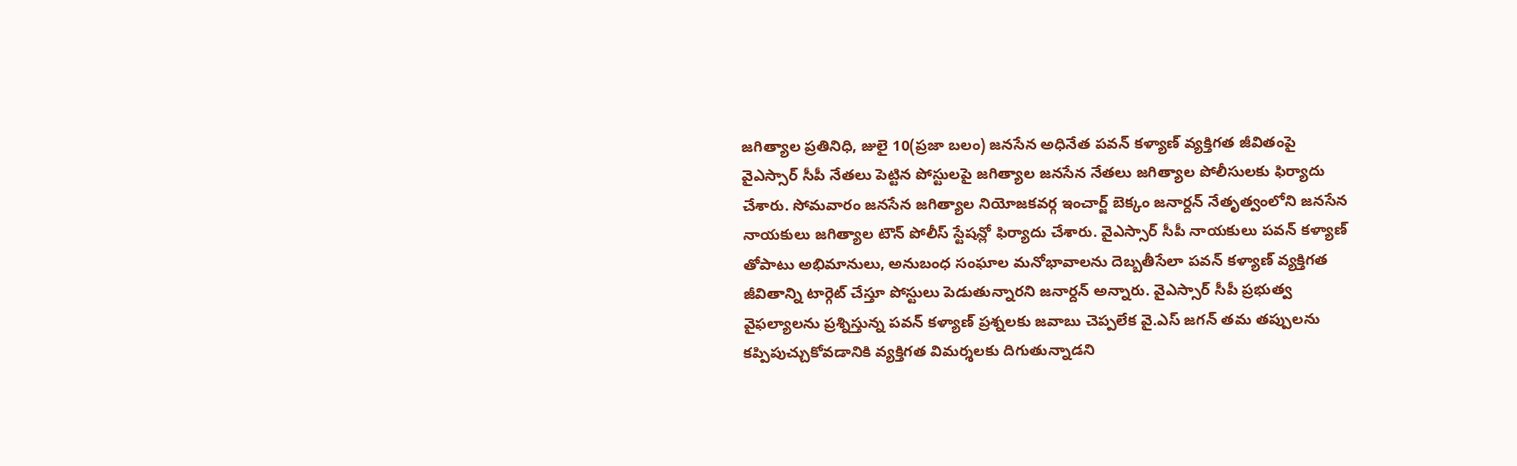జగిత్యాల ప్రతినిధి, జులై 10(ప్రజా బలం) జనసేన అధినేత పవన్ కళ్యాణ్ వ్యక్తిగత జీవితంపై వైఎస్సార్ సీపీ నేతలు పెట్టిన పోస్టులపై జగిత్యాల జనసేన నేతలు జగిత్యాల పోలీసులకు ఫిర్యాదు చేశారు. సోమవారం జనసేన జగిత్యాల నియోజకవర్గ ఇంచార్జ్ బెక్కం జనార్దన్ నేతృత్వంలోని జనసేన నాయకులు జగిత్యాల టౌన్ పోలీస్ స్టేషన్లో ఫిర్యాదు చేశారు. వైఎస్సార్ సీపీ నాయకులు పవన్ కళ్యాణ్ తోపాటు అభిమానులు, అనుబంధ సంఘాల మనోభావాలను దెబ్బతీసేలా పవన్ కళ్యాణ్ వ్యక్తిగత జీవితాన్ని టార్గెట్ చేస్తూ పోస్టులు పెడుతున్నారని జనార్దన్ అన్నారు. వైఎస్సార్ సీపీ ప్రభుత్వ వైఫల్యాలను ప్రశ్నిస్తున్న పవన్ కళ్యాణ్ ప్రశ్నలకు జవాబు చెప్పలేక వై.ఎస్ జగన్ తమ తప్పులను కప్పిపుచ్చుకోవడానికి వ్యక్తిగత విమర్శలకు దిగుతున్నాడని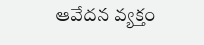ఆవేదన వ్యక్తం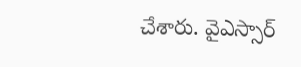చేశారు. వైఎస్సార్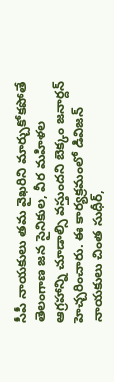సీపీ నాయకులు తమ వైఖరిని మార్చుకోకపోతే తెలంగాణ జన సైనికుల, వీర మహిళల ఆగ్రహాన్ని చూడాల్సి వస్తుందని బెక్కం జనార్దన్ హెచ్చరించారు. ఈ కార్యక్రమంలో డివిజన్ నాయకులు చింత సుధీర్,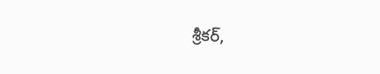శ్రీకర్,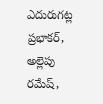ఎదురుగట్ల ప్రభాకర్, అల్లెపు రమేష్,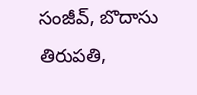సంజీవ్, బొదాసు తిరుపతి,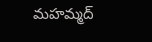మహమ్మద్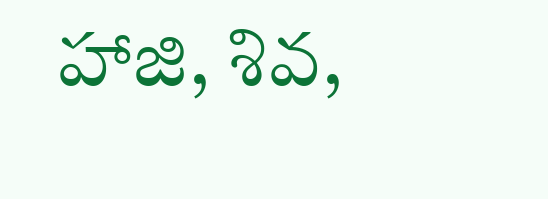హాజి, శివ,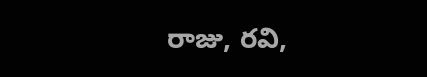రాజు, రవి,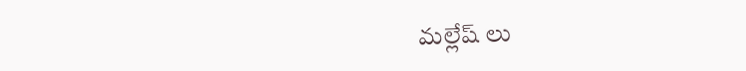మల్లేష్ లు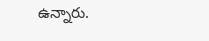ఉన్నారు.